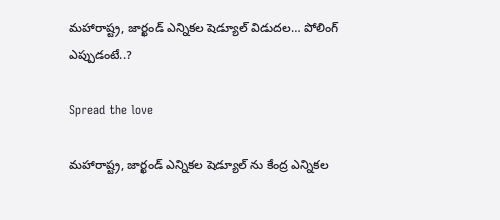మహారాష్ట్ర, జార్ఖండ్ ఎన్నికల షెడ్యూల్ విడుదల… పోలింగ్ ఎప్పుడంటే..?

Spread the love

మహారాష్ట్ర, జార్ఖండ్ ఎన్నికల షెడ్యూల్ ను కేంద్ర ఎన్నికల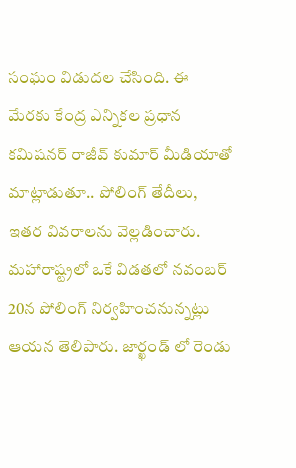సంఘం విడుదల చేసింది. ఈ మేరకు కేంద్ర ఎన్నికల ప్రధాన కమిషనర్ రాజీవ్ కుమార్ మీడియాతో మాట్లాడుతూ.. పోలింగ్ తేదీలు, ఇతర వివరాలను వెల్లడించారు. మహారాష్ట్రలో ఒకే విడతలో నవంబర్ 20న పోలింగ్ నిర్వహించనున్నట్లు ఆయన తెలిపారు. జార్ఖండ్ లో రెండు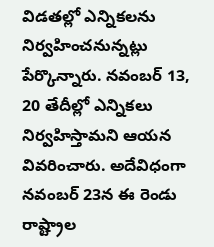విడతల్లో ఎన్నికలను నిర్వహించనున్నట్లు పేర్కొన్నారు. నవంబర్ 13, 20 తేదీల్లో ఎన్నికలు నిర్వహిస్తామని ఆయన వివరించారు. అదేవిధంగా నవంబర్ 23న ఈ రెండు రాష్ట్రాల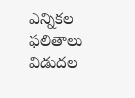ఎన్నికల ఫలితాలు విడుదల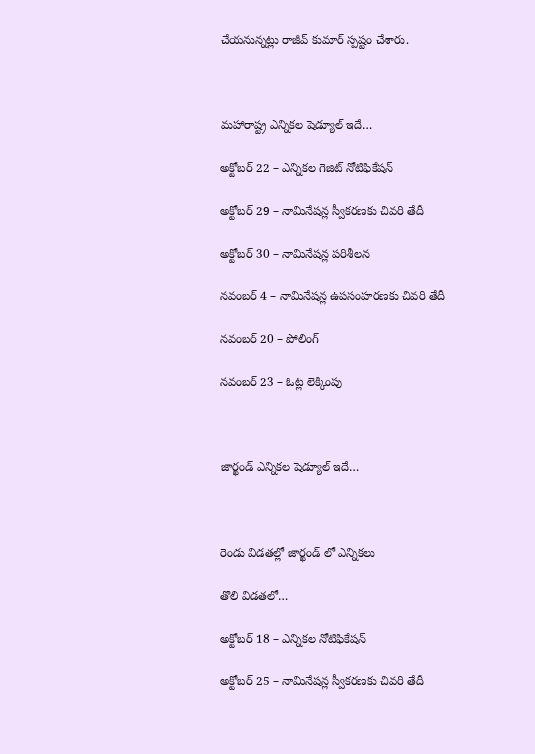చేయనున్నట్లు రాజీవ్ కుమార్ స్పష్టం చేశారు.



మహారాష్ట్ర ఎన్నికల షెడ్యూల్ ఇదే…

అక్టోబర్ 22 – ఎన్నికల గెజిట్ నోటిఫికేషన్

అక్టోబర్ 29 – నామినేషన్ల స్వీకరణకు చివరి తేదీ

అక్టోబర్ 30 – నామినేషన్ల పరిశీలన

నవంబర్ 4 – నామినేషన్ల ఉపసంహరణకు చివరి తేదీ

నవంబర్ 20 – పోలింగ్

నవంబర్ 23 – ఓట్ల లెక్కింపు



జార్ఖండ్ ఎన్నికల షెడ్యూల్ ఇదే…



రెండు విడతల్లో జార్ఖండ్ లో ఎన్నికలు

తొలి విడతలో…

అక్టోబర్ 18 – ఎన్నికల నోటిఫికేషన్

అక్టోబర్ 25 – నామినేషన్ల స్వీకరణకు చివరి తేదీ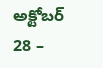అక్టోబర్ 28 –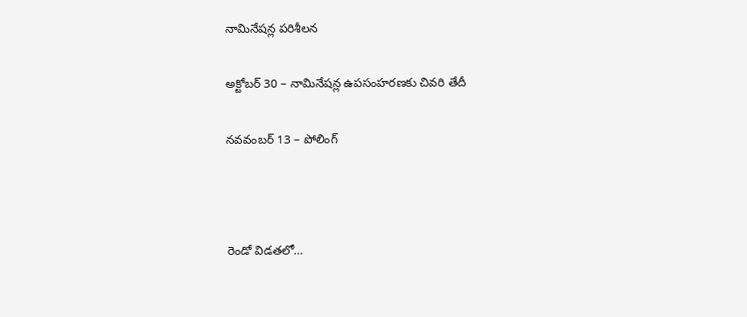నామినేషన్ల పరిశీలన

అక్టోబర్ 30 – నామినేషన్ల ఉపసంహరణకు చివరి తేదీ

నవవంబర్ 13 – పోలింగ్



రెండో విడతలో…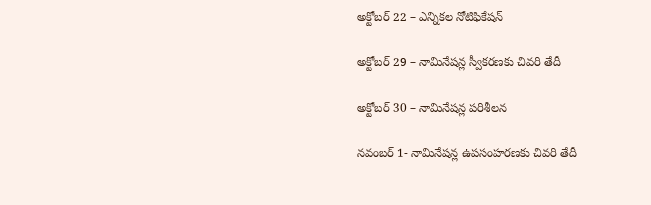అక్టోబర్ 22 – ఎన్నికల నోటిఫికేషన్

అక్టోబర్ 29 – నామినేషన్ల స్వీకరణకు చివరి తేదీ

అక్టోబర్ 30 – నామినేషన్ల పరిశీలన

నవంబర్ 1- నామినేషన్ల ఉపసంహరణకు చివరి తేదీ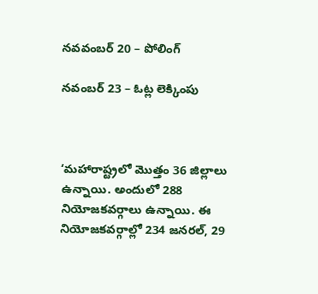నవవంబర్ 20 – పోలింగ్

నవంబర్ 23 – ఓట్ల లెక్కింపు



‘మహారాష్ట్రలో మొత్తం 36 జిల్లాలు ఉన్నాయి. అందులో 288 నియోజకవర్గాలు ఉన్నాయి. ఈ నియోజకవర్గాల్లో 234 జనరల్, 29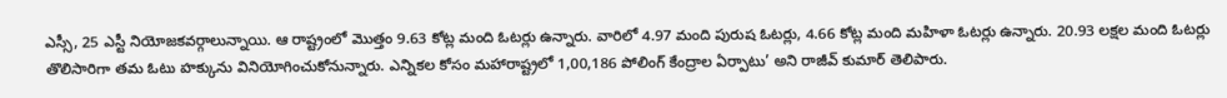ఎస్సీ, 25 ఎస్టీ నియోజకవర్గాలున్నాయి. ఆ రాష్ట్రంలో మొత్తం 9.63 కోట్ల మంది ఓటర్లు ఉన్నారు. వారిలో 4.97 మంది పురుష ఓటర్లు, 4.66 కోట్ల మంది మహిళా ఓటర్లు ఉన్నారు. 20.93 లక్షల మంది ఓటర్లు తొలిసారిగా తమ ఓటు హక్కును వినియోగించుకోనున్నారు. ఎన్నికల కోసం మహారాష్ట్రలో 1,00,186 పోలింగ్ కేంద్రాల ఏర్పాటు’ అని రాజీవ్ కుమార్ తెలిపారు.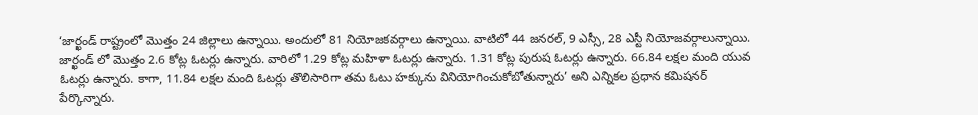‘జార్ఖండ్ రాష్ట్రంలో మొత్తం 24 జిల్లాలు ఉన్నాయి. అందులో 81 నియోజకవర్గాలు ఉన్నాయి. వాటిలో 44 జనరల్, 9 ఎస్సీ, 28 ఎస్టీ నియోజవర్గాలున్నాయి. జార్ఖండ్ లో మొత్తం 2.6 కోట్ల ఓటర్లు ఉన్నారు. వారిలో 1.29 కోట్ల మహిళా ఓటర్లు ఉన్నారు. 1.31 కోట్ల పురుష ఓటర్లు ఉన్నారు. 66.84 లక్షల మంది యువ ఓటర్లు ఉన్నారు. కాగా, 11.84 లక్షల మంది ఓటర్లు తొలిసారిగా తమ ఓటు హక్కును వినియోగించుకోబోతున్నారు’ అని ఎన్నికల ప్రధాన కమిషనర్ పేర్కొన్నారు.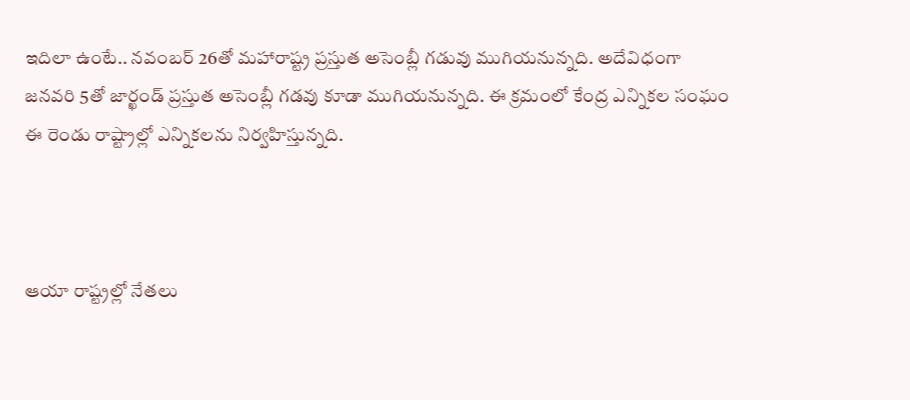ఇదిలా ఉంటే.. నవంబర్ 26తో మహారాష్ట్ర ప్రస్తుత అసెంబ్లీ గడువు ముగియనున్నది. అదేవిధంగా జనవరి 5తో జార్ఖండ్ ప్రస్తుత అసెంబ్లీ గడవు కూడా ముగియనున్నది. ఈ క్రమంలో కేంద్ర ఎన్నికల సంఘం ఈ రెండు రాష్ట్రాల్లో ఎన్నికలను నిర్వహిస్తున్నది.



ఆయా రాష్ట్రల్లో నేతలు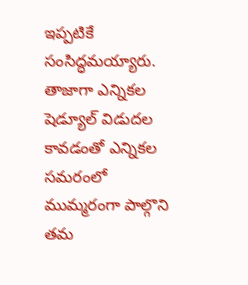ఇప్పటికే సంసిద్ధమయ్యారు. తాజాగా ఎన్నికల షెడ్యూల్ విడుదల కావడంతో ఎన్నికల సమరంలో ముమ్మరంగా పాల్గొని తమ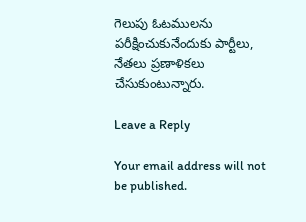గెలుపు ఓటములను పరీక్షించుకునేందుకు పార్టీలు, నేతలు ప్రణాళికలు చేసుకుంటున్నారు.

Leave a Reply

Your email address will not be published.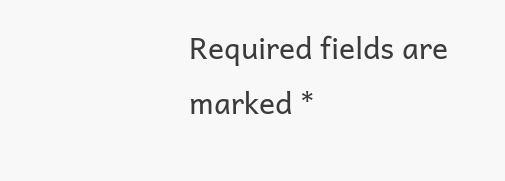Required fields are marked *